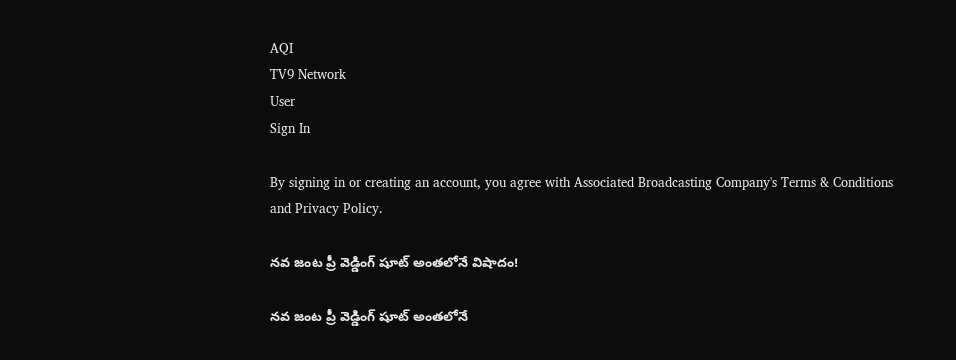AQI
TV9 Network
User
Sign In

By signing in or creating an account, you agree with Associated Broadcasting Company's Terms & Conditions and Privacy Policy.

నవ జంట ప్రీ వెడ్డింగ్‌ షూట్‌ అంతలోనే విషాదం!

నవ జంట ప్రీ వెడ్డింగ్‌ షూట్‌ అంతలోనే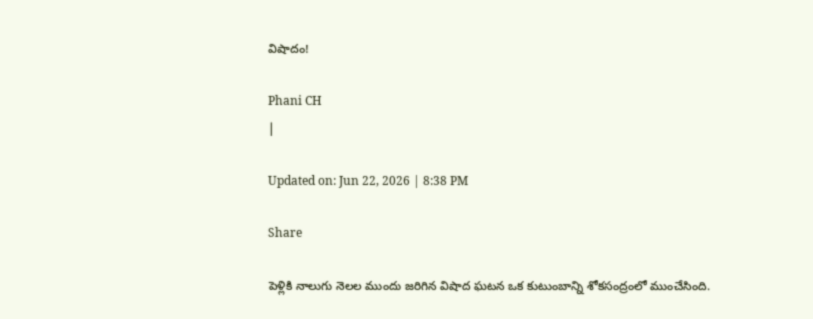విషాదం!

Phani CH
|

Updated on: Jun 22, 2026 | 8:38 PM

Share

పెళ్లికి నాలుగు నెలల ముందు జరిగిన విషాద ఘటన ఒక కుటుంబాన్ని శోకసంద్రంలో ముంచేసింది.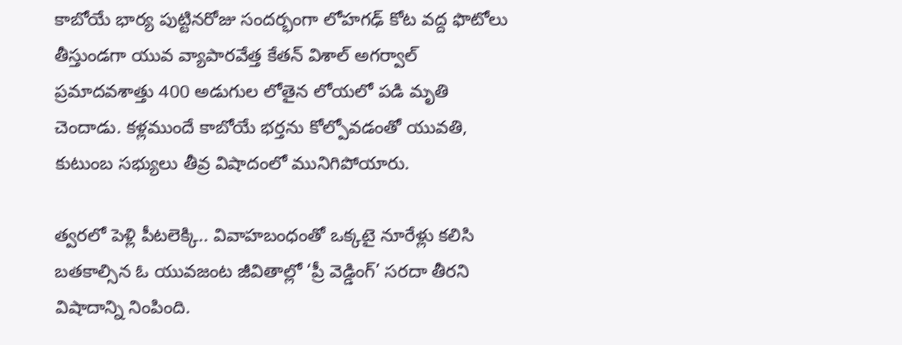కాబోయే భార్య పుట్టినరోజు సందర్భంగా లోహగఢ్ కోట వద్ద ఫొటోలు తీస్తుండగా యువ వ్యాపారవేత్త కేతన్ విశాల్ అగర్వాల్ ప్రమాదవశాత్తు 400 అడుగుల లోతైన లోయలో పడి మృతి చెందాడు. కళ్లముందే కాబోయే భర్తను కోల్పోవడంతో యువతి, కుటుంబ సభ్యులు తీవ్ర విషాదంలో మునిగిపోయారు.

త్వరలో పెళ్లి పీటలెక్కి.. వివాహబంధంతో ఒక్కటై నూరేళ్లు కలిసి బతకాల్సిన ఓ యువజంట జీవితాల్లో ‘ప్రీ వెడ్డింగ్’ సరదా తీరని విషాదాన్ని నింపింది.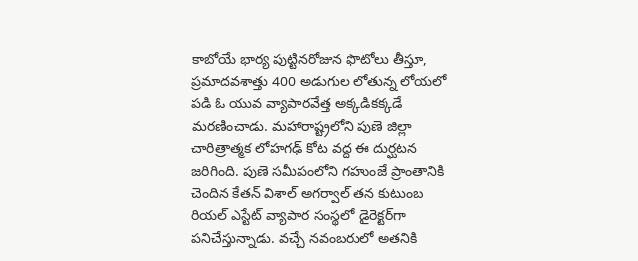కాబోయే భార్య పుట్టినరోజున ఫొటోలు తీస్తూ, ప్రమాదవశాత్తు 400 అడుగుల లోతున్న లోయలో పడి ఓ యువ వ్యాపారవేత్త అక్కడికక్కడే మరణించాడు. మహారాష్ట్రలోని పుణె జిల్లా చారిత్రాత్మక లోహగఢ్ కోట వద్ద ఈ దుర్ఘటన జరిగింది. పుణె సమీపంలోని గహుంజే ప్రాంతానికి చెందిన కేతన్ విశాల్ అగర్వాల్ తన కుటుంబ రియల్‌ ఎస్టేట్‌ వ్యాపార సంస్థలో డైరెక్టర్‌గా పనిచేస్తున్నాడు. వచ్చే నవంబరులో అతనికి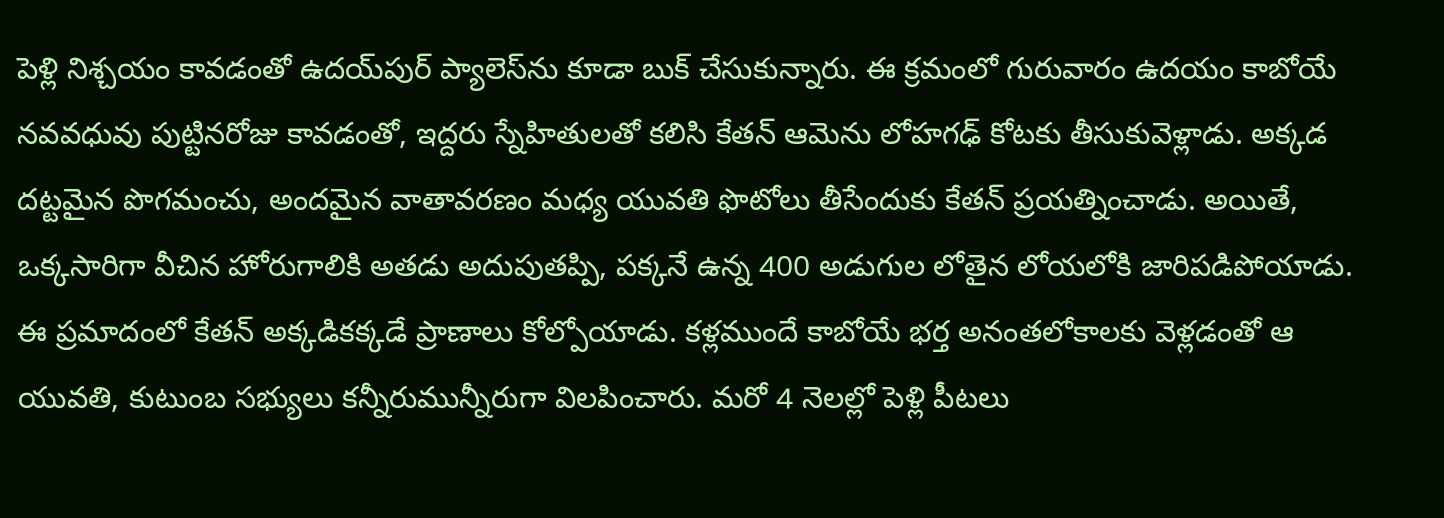పెళ్లి నిశ్చయం కావడంతో ఉదయ్‌పుర్ ప్యాలెస్‌ను కూడా బుక్ చేసుకున్నారు. ఈ క్రమంలో గురువారం ఉదయం కాబోయే నవవధువు పుట్టినరోజు కావడంతో, ఇద్దరు స్నేహితులతో కలిసి కేతన్ ఆమెను లోహగఢ్ కోటకు తీసుకువెళ్లాడు. అక్కడ దట్టమైన పొగమంచు, అందమైన వాతావరణం మధ్య యువతి ఫొటోలు తీసేందుకు కేతన్ ప్రయత్నించాడు. అయితే, ఒక్కసారిగా వీచిన హోరుగాలికి అతడు అదుపుతప్పి, పక్కనే ఉన్న 400 అడుగుల లోతైన లోయలోకి జారిపడిపోయాడు. ఈ ప్రమాదంలో కేతన్ అక్కడికక్కడే ప్రాణాలు కోల్పోయాడు. కళ్లముందే కాబోయే భర్త అనంతలోకాలకు వెళ్లడంతో ఆ యువతి, కుటుంబ సభ్యులు కన్నీరుమున్నీరుగా విలపించారు. మరో 4 నెలల్లో పెళ్లి పీటలు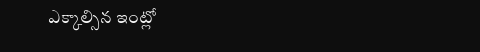ఎక్కాల్సిన ఇంట్లో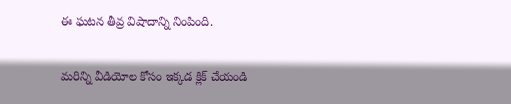ఈ ఘటన తీవ్ర విషాదాన్ని నింపింది.

మరిన్ని వీడియోల కోసం ఇక్కడ క్లిక్ చేయండి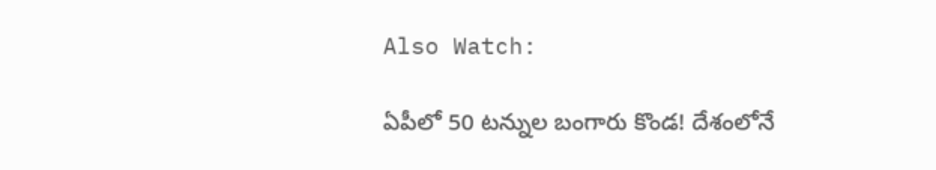Also Watch:

ఏపీలో 50 టన్నుల బంగారు కొండ! దేశంలోనే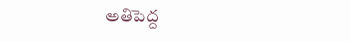అతిపెద్ద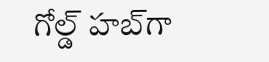గోల్డ్ హబ్‌గా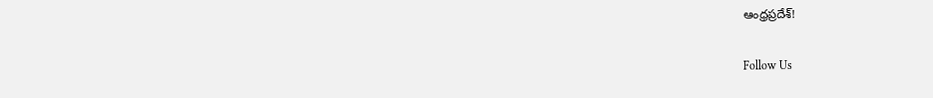ఆంధ్రప్రదేశ్!

Follow Us